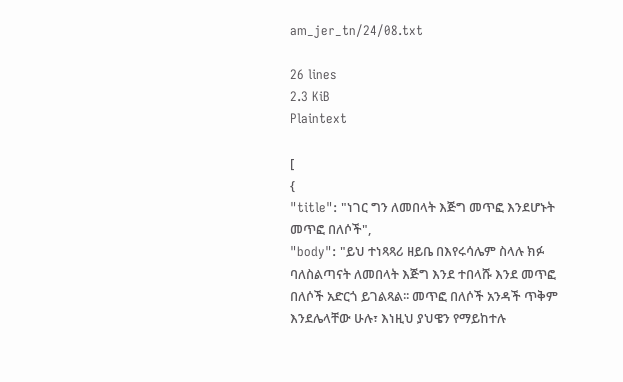am_jer_tn/24/08.txt

26 lines
2.3 KiB
Plaintext

[
{
"title": "ነገር ግን ለመበላት እጅግ መጥፎ እንደሆኑት መጥፎ በለሶች",
"body": "ይህ ተነጻጻሪ ዘይቤ በእየሩሳሌም ስላሉ ክፉ ባለስልጣናት ለመበላት እጅግ እንደ ተበላሹ እንደ መጥፎ በለሶች አድርጎ ይገልጻል፡፡ መጥፎ በለሶች አንዳች ጥቅም እንደሌላቸው ሁሉ፣ እነዚህ ያህዌን የማይከተሉ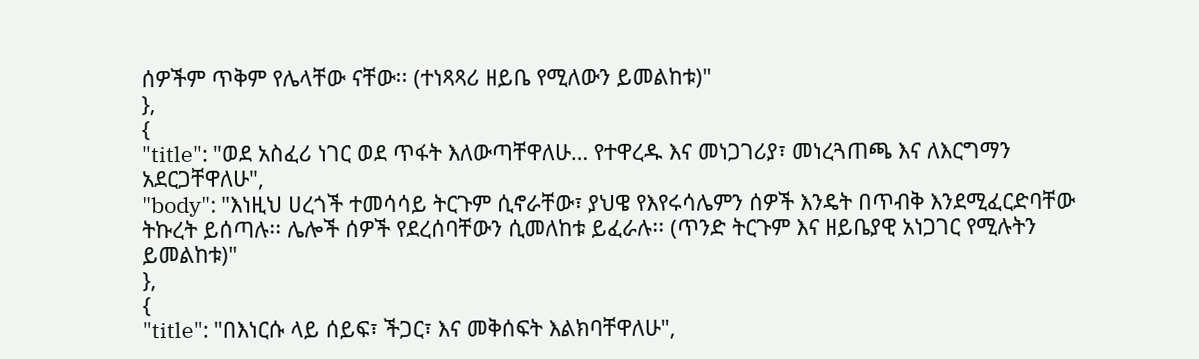ሰዎችም ጥቅም የሌላቸው ናቸው፡፡ (ተነጻጻሪ ዘይቤ የሚለውን ይመልከቱ)"
},
{
"title": "ወደ አስፈሪ ነገር ወደ ጥፋት እለውጣቸዋለሁ… የተዋረዱ እና መነጋገሪያ፣ መነረጓጠጫ እና ለእርግማን አደርጋቸዋለሁ",
"body": "እነዚህ ሀረጎች ተመሳሳይ ትርጉም ሲኖራቸው፣ ያህዌ የእየሩሳሌምን ሰዎች እንዴት በጥብቅ እንደሚፈርድባቸው ትኩረት ይሰጣሉ፡፡ ሌሎች ሰዎች የደረሰባቸውን ሲመለከቱ ይፈራሉ፡፡ (ጥንድ ትርጉም እና ዘይቤያዊ አነጋገር የሚሉትን ይመልከቱ)"
},
{
"title": "በእነርሱ ላይ ሰይፍ፣ ችጋር፣ እና መቅሰፍት እልክባቸዋለሁ",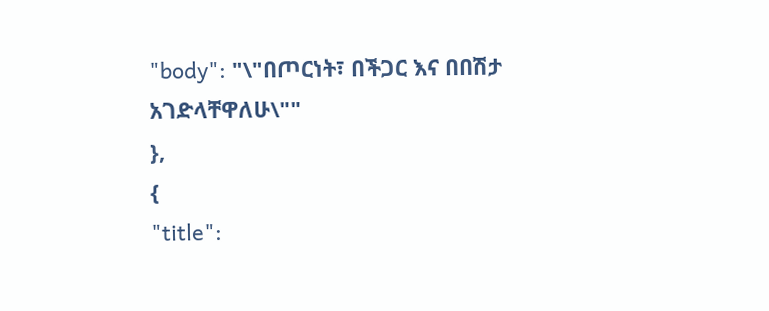"body": "\"በጦርነት፣ በችጋር እና በበሽታ አገድላቸዋለሁ\""
},
{
"title":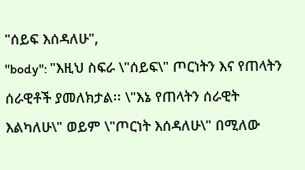"ሰይፍ እሰዳለሁ",
"body": "እዚህ ስፍራ \"ሰይፍ\" ጦርነትን እና የጠላትን ሰራዊቶች ያመለክታል፡፡ \"እኔ የጠላትን ሰራዊት እልካለሁ\" ወይም \"ጦርነት እሰዳለሁ\" በሚለው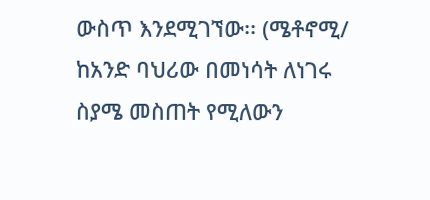ውስጥ እንደሚገኘው፡፡ (ሜቶኖሚ/ ከአንድ ባህሪው በመነሳት ለነገሩ ስያሜ መስጠት የሚለውን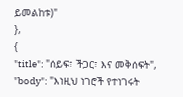ይመልከቱ)"
},
{
"title": "ሰይፍ፣ ችጋር፣ እና መቅሰፍት",
"body": "እነዚህ ነገሮች የተነገሩት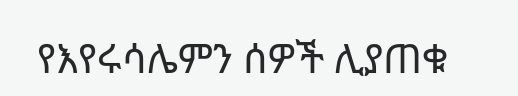የእየሩሳሌምን ሰዎች ሊያጠቁ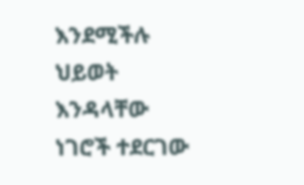እንደሚችሉ ህይወት እንዳላቸው ነገሮች ተደርገው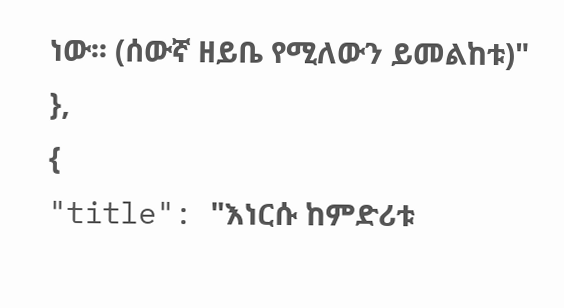ነው፡፡ (ሰውኛ ዘይቤ የሚለውን ይመልከቱ)"
},
{
"title": "እነርሱ ከምድሪቱ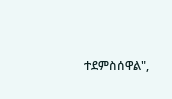ተደምስሰዋል",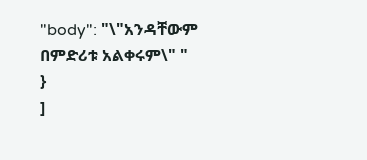"body": "\"አንዳቸውም በምድሪቱ አልቀሩም\" "
}
]